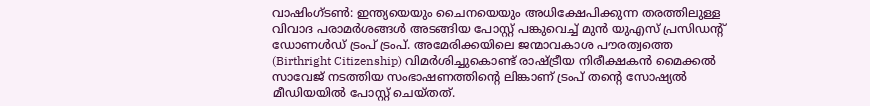വാഷിംഗ്ടൺ: ഇന്ത്യയെയും ചൈനയെയും അധിക്ഷേപിക്കുന്ന തരത്തിലുള്ള വിവാദ പരാമർശങ്ങൾ അടങ്ങിയ പോസ്റ്റ് പങ്കുവെച്ച് മുൻ യുഎസ് പ്രസിഡന്റ് ഡോണൾഡ് ട്രംപ് ട്രംപ്. അമേരിക്കയിലെ ജന്മാവകാശ പൗരത്വത്തെ (Birthright Citizenship) വിമർശിച്ചുകൊണ്ട് രാഷ്ട്രീയ നിരീക്ഷകൻ മൈക്കൽ സാവേജ് നടത്തിയ സംഭാഷണത്തിന്റെ ലിങ്കാണ് ട്രംപ് തന്റെ സോഷ്യൽ മീഡിയയിൽ പോസ്റ്റ് ചെയ്തത്.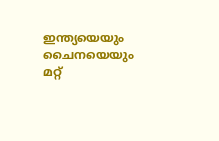ഇന്ത്യയെയും ചൈനയെയും മറ്റ്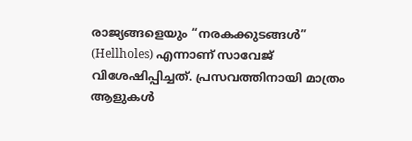രാജ്യങ്ങളെയും “നരകക്കുടങ്ങൾ” (Hellholes) എന്നാണ് സാവേജ് വിശേഷിപ്പിച്ചത്. പ്രസവത്തിനായി മാത്രം ആളുകൾ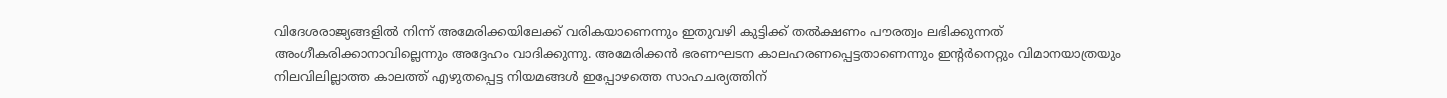വിദേശരാജ്യങ്ങളിൽ നിന്ന് അമേരിക്കയിലേക്ക് വരികയാണെന്നും ഇതുവഴി കുട്ടിക്ക് തൽക്ഷണം പൗരത്വം ലഭിക്കുന്നത് അംഗീകരിക്കാനാവില്ലെന്നും അദ്ദേഹം വാദിക്കുന്നു. അമേരിക്കൻ ഭരണഘടന കാലഹരണപ്പെട്ടതാണെന്നും ഇന്റർനെറ്റും വിമാനയാത്രയും നിലവിലില്ലാത്ത കാലത്ത് എഴുതപ്പെട്ട നിയമങ്ങൾ ഇപ്പോഴത്തെ സാഹചര്യത്തിന്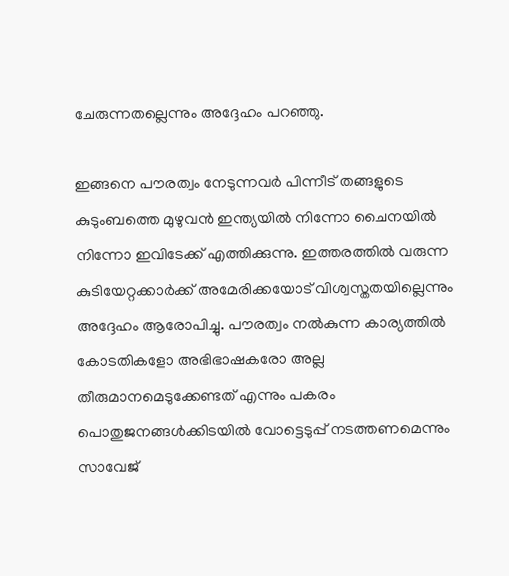ചേരുന്നതല്ലെന്നും അദ്ദേഹം പറഞ്ഞു.

ഇങ്ങനെ പൗരത്വം നേടുന്നവർ പിന്നീട് തങ്ങളുടെ കുടുംബത്തെ മുഴുവൻ ഇന്ത്യയിൽ നിന്നോ ചൈനയിൽ നിന്നോ ഇവിടേക്ക് എത്തിക്കുന്നു. ഇത്തരത്തിൽ വരുന്ന കുടിയേറ്റക്കാർക്ക് അമേരിക്കയോട് വിശ്വസ്തതയില്ലെന്നും അദ്ദേഹം ആരോപിച്ചു. പൗരത്വം നൽകുന്ന കാര്യത്തിൽ കോടതികളോ അഭിഭാഷകരോ അല്ല തീരുമാനമെടുക്കേണ്ടത് എന്നും പകരം പൊതുജനങ്ങൾക്കിടയിൽ വോട്ടെടുപ്പ് നടത്തണമെന്നും സാവേജ്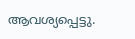ആവശ്യപ്പെട്ടു.